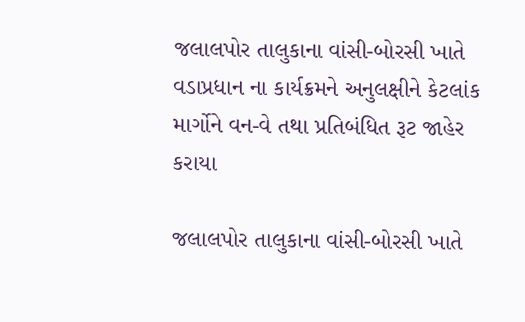જલાલપોર તાલુકાના વાંસી-બોરસી ખાતે વડાપ્રધાન ના કાર્યક્રમને અનુલક્ષીને કેટલાંક માર્ગોને વન-વે તથા પ્રતિબંધિત રૂટ જાહેર કરાયા

જલાલપોર તાલુકાના વાંસી-બોરસી ખાતે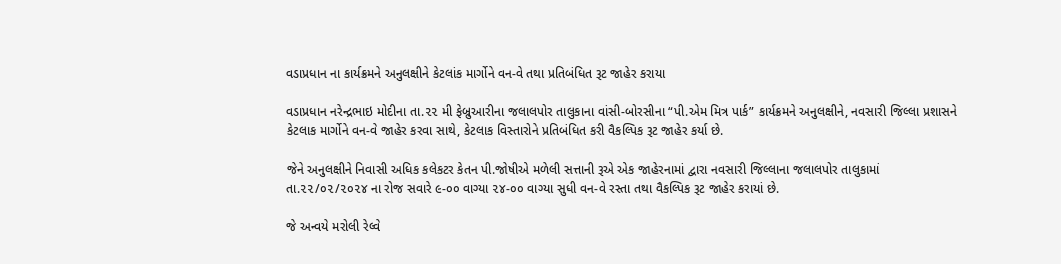વડાપ્રધાન ના કાર્યક્રમને અનુલક્ષીને કેટલાંક માર્ગોને વન-વે તથા પ્રતિબંધિત રૂટ જાહેર કરાયા

વડાપ્રધાન નરેન્દ્રભાઇ મોદીના તા.૨૨ મી ફેબ્રુઆરીના જલાલપોર તાલુકાના વાંસી-બોરસીના “પી.એમ મિત્ર પાર્ક” કાર્યક્રમને અનુલક્ષીને, નવસારી જિલ્લા પ્રશાસને કેટલાક માર્ગોને વન-વે જાહેર કરવા સાથે, કેટલાક વિસ્તારોને પ્રતિબંધિત કરી વૈકલ્પિક રૂટ જાહેર કર્યા છે.

જેને અનુલક્ષીને નિવાસી અધિક કલેકટર કેતન પી.જોષીએ મળેલી સત્તાની રૂએ એક જાહેરનામાં દ્વારા નવસારી જિલ્લાના જલાલપોર તાલુકામાં તા.૨૨/૦૨/૨૦૨૪ ના રોજ સવારે ૯-૦૦ વાગ્યા ૨૪-૦૦ વાગ્યા સુધી વન-વે રસ્તા તથા વૈકલ્પિક રૂટ જાહેર કરાયાં છે.

જે અન્વયે મરોલી રેલ્વે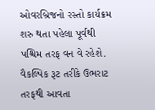ઓવરબ્રિજનો રસ્તો કાર્યક્રમ શરુ થતા પહેલા પૂર્વથી પશ્ચિમ તરફ વન વે રહેશે. વૈકલ્પિક રૂટ તરીકે ઉભરાટ તરફથી આવતા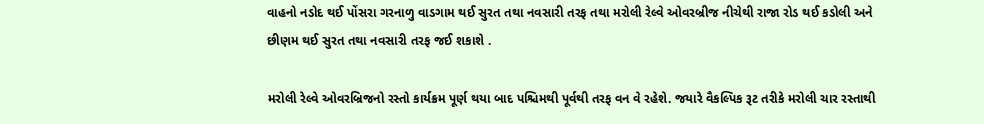વાહનો નડોદ થઈ પોંસરા ગરનાળુ વાડગામ થઈ સુરત તથા નવસારી તરફ તથા મરોલી રેલ્વે ઓવરબ્રીજ નીચેથી રાજા રોડ થઈ કડોલી અને છીણમ થઈ સુરત તથા નવસારી તરફ જઈ શકાશે .

મરોલી રેલ્વે ઓવરબ્રિજનો રસ્તો કાર્યક્રમ પૂર્ણ થયા બાદ પશ્ચિમથી પૂર્વથી તરફ વન વે રહેશે. જયારે વૈકલ્પિક રૂટ તરીકે મરોલી ચાર રસ્તાથી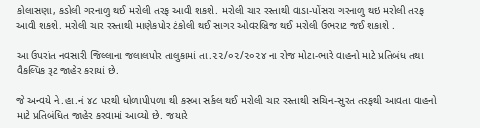કોલાસણા, કડોલી ગરનાળુ થઈ મરોલી તરફ આવી શકશે. મરોલી ચાર રસ્તાથી વાડા-પોંસરા ગરનાળુ થઇ મરોલી તરફ આવી શકશે. મરોલી ચાર રસ્તાથી માણેકપોર ટંકોલી થઈ સાગર ઓવરબ્રિજ થઈ મરોલી ઉભરાટ જઈ શકાશે .

આ ઉપરાંત નવસારી જિલ્લાના જલાલપોર તાલુકામાં તા.૨૨/૦૨/૨૦૨૪ ના રોજ મોટા-ભારે વાહનો માટે પ્રતિબંધ તથા વૈકલ્પિક રૂટ જાહેર કરાયાં છે.

જે અન્વયે ને.હા.નં ૪૮ પરથી ધોળાપીપળા થી કસ્બા સર્કલ થઈ મરોલી ચાર રસ્તાથી સચિન-સુરત તરફથી આવતા વાહનો માટે પ્રતિબંધિત જાહેર કરવામાં આવ્યો છે. જયારે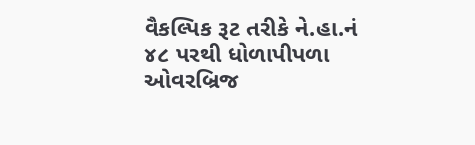વૈકલ્પિક રૂટ તરીકે ને.હા.નં ૪૮ પરથી ધોળાપીપળા ઓવરબ્રિજ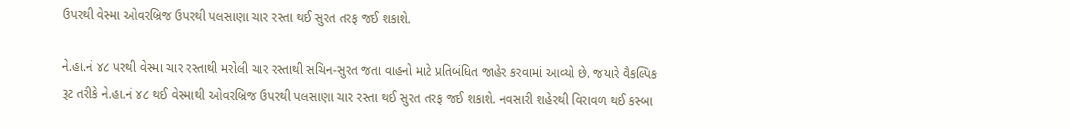ઉપરથી વેસ્મા ઓવરબ્રિજ ઉપરથી પલસાણા ચાર રસ્તા થઈ સુરત તરફ જઈ શકાશે.

ને.હા.નં ૪૮ પરથી વેસ્મા ચાર રસ્તાથી મરોલી ચાર રસ્તાથી સચિન-સુરત જતા વાહનો માટે પ્રતિબંધિત જાહેર કરવામાં આવ્યો છે. જયારે વૈકલ્પિક રૂટ તરીકે ને.હા.નં ૪૮ થઈ વેસ્માથી ઓવરબ્રિજ ઉપરથી પલસાણા ચાર રસ્તા થઈ સુરત તરફ જઈ શકાશે. નવસારી શહેરથી વિરાવળ થઈ કસ્બા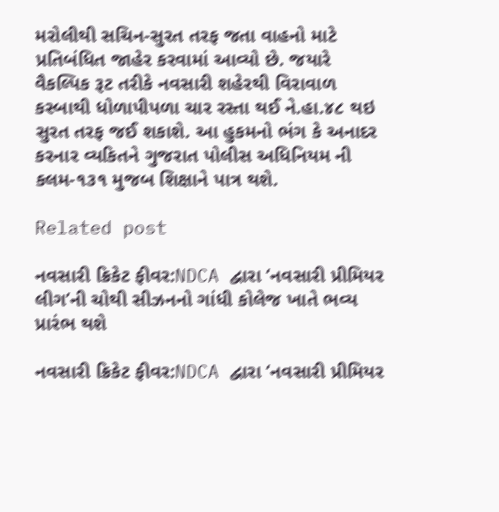મરોલીથી સચિન-સુરત તરફ જતા વાહનો માટે પ્રતિબંધિત જાહેર કરવામાં આવ્યો છે. જયારે વૈકલ્પિક રૂટ તરીકે નવસારી શહેરથી વિરાવાળ કસ્બાથી ધોળાપીપળા ચાર રસ્તા થઈ ને.હા.૪૮ થઇ સુરત તરફ જઈ શકાશે. આ હુકમનો ભંગ કે અનાદર કરનાર વ્યકિતને ગુજરાત પોલીસ અધિનિયમ ની કલમ-૧૩૧ મુજબ શિક્ષાને પાત્ર થશે.

Related post

નવસારી ક્રિકેટ ફીવર:NDCA દ્વારા ‘નવસારી પ્રીમિયર લીગ’ની ચોથી સીઝનનો ગાંધી કોલેજ ખાતે ભવ્ય પ્રારંભ થશે

નવસારી ક્રિકેટ ફીવર:NDCA દ્વારા ‘નવસારી પ્રીમિયર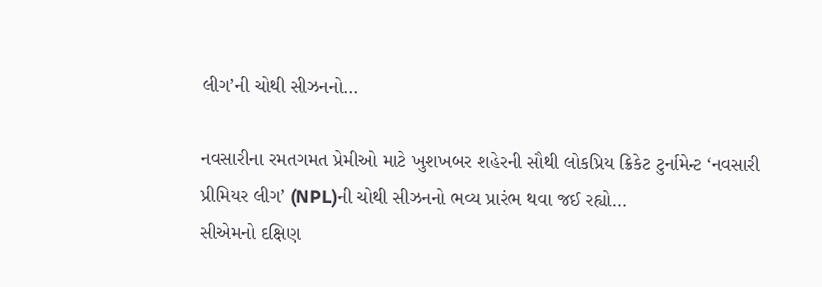લીગ’ની ચોથી સીઝનનો…

નવસારીના રમતગમત પ્રેમીઓ માટે ખુશખબર શહેરની સૌથી લોકપ્રિય ક્રિકેટ ટુર્નામેન્ટ ‘નવસારી પ્રીમિયર લીગ’ (NPL)ની ચોથી સીઝનનો ભવ્ય પ્રારંભ થવા જઈ રહ્યો…
સીએમનો દક્ષિણ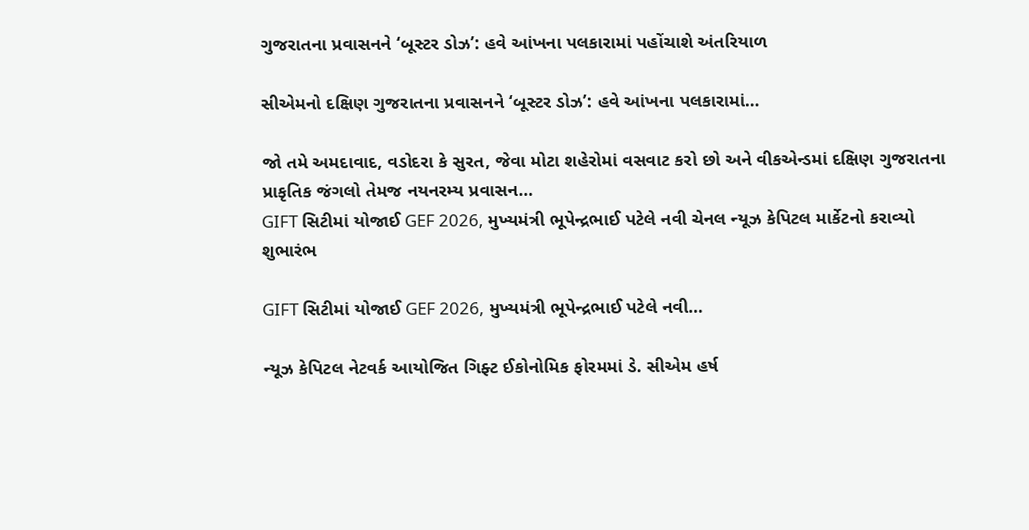ગુજરાતના પ્રવાસનને ‘બૂસ્ટર ડોઝ’: હવે આંખના પલકારામાં પહોંચાશે અંતરિયાળ

સીએમનો દક્ષિણ ગુજરાતના પ્રવાસનને ‘બૂસ્ટર ડોઝ’: હવે આંખના પલકારામાં…

જો તમે અમદાવાદ, વડોદરા કે સુરત, જેવા મોટા શહેરોમાં વસવાટ કરો છો અને વીકએન્ડમાં દક્ષિણ ગુજરાતના પ્રાકૃતિક જંગલો તેમજ નયનરમ્ય પ્રવાસન…
GIFT સિટીમાં યોજાઈ GEF 2026, મુખ્યમંત્રી ભૂપેન્દ્રભાઈ પટેલે નવી ચેનલ ન્યૂઝ કેપિટલ માર્કેટનો કરાવ્યો શુભારંભ

GIFT સિટીમાં યોજાઈ GEF 2026, મુખ્યમંત્રી ભૂપેન્દ્રભાઈ પટેલે નવી…

ન્યૂઝ કેપિટલ નેટવર્ક આયોજિત ગિફ્ટ ઈકોનોમિક ફોરમમાં ડે. સીએમ હર્ષ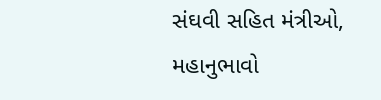સંઘવી સહિત મંત્રીઓ, મહાનુભાવો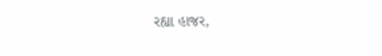રહ્યા હાજર,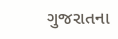ગુજરાતના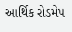આર્થિક રોડમેપ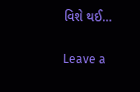વિશે થઈ…

Leave a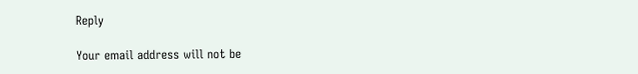Reply

Your email address will not be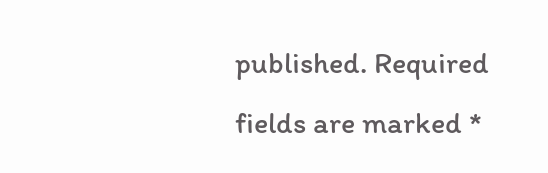published. Required fields are marked *